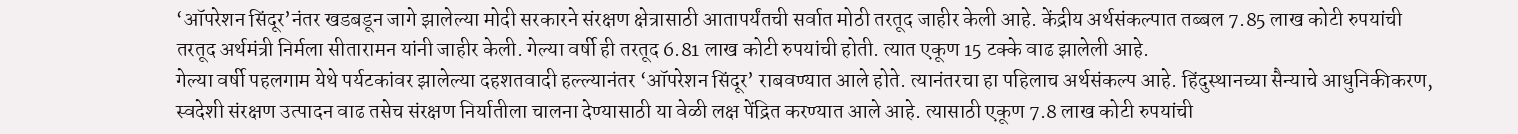‘ऑपरेशन सिंदूर’नंतर खडबडून जागे झालेल्या मोदी सरकारने संरक्षण क्षेत्रासाठी आतापर्यंतची सर्वात मोठी तरतूद जाहीर केली आहे. केंद्रीय अर्थसंकल्पात तब्बल 7.85 लाख कोटी रुपयांची तरतूद अर्थमंत्री निर्मला सीतारामन यांनी जाहीर केली. गेल्या वर्षी ही तरतूद 6.81 लाख कोटी रुपयांची होती. त्यात एकूण 15 टक्के वाढ झालेली आहे.
गेल्या वर्षी पहलगाम येथे पर्यटकांवर झालेल्या दहशतवादी हल्ल्यानंतर ‘ऑपरेशन सिंदूर’ राबवण्यात आले होते. त्यानंतरचा हा पहिलाच अर्थसंकल्प आहे. हिंदुस्थानच्या सैन्याचे आधुनिकीकरण, स्वदेशी संरक्षण उत्पादन वाढ तसेच संरक्षण निर्यातीला चालना देण्यासाठी या वेळी लक्ष पेंद्रित करण्यात आले आहे. त्यासाठी एकूण 7.8 लाख कोटी रुपयांची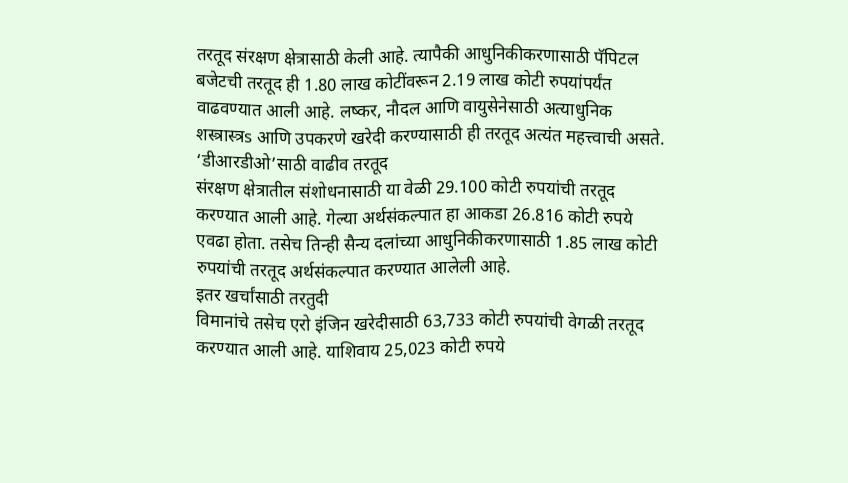तरतूद संरक्षण क्षेत्रासाठी केली आहे. त्यापैकी आधुनिकीकरणासाठी पॅपिटल बजेटची तरतूद ही 1.80 लाख कोटींवरून 2.19 लाख कोटी रुपयांपर्यंत वाढवण्यात आली आहे. लष्कर, नौदल आणि वायुसेनेसाठी अत्याधुनिक शस्त्रास्त्रs आणि उपकरणे खरेदी करण्यासाठी ही तरतूद अत्यंत महत्त्वाची असते.
‘डीआरडीओ’साठी वाढीव तरतूद
संरक्षण क्षेत्रातील संशोधनासाठी या वेळी 29.100 कोटी रुपयांची तरतूद करण्यात आली आहे. गेल्या अर्थसंकल्पात हा आकडा 26.816 कोटी रुपये एवढा होता. तसेच तिन्ही सैन्य दलांच्या आधुनिकीकरणासाठी 1.85 लाख कोटी रुपयांची तरतूद अर्थसंकल्पात करण्यात आलेली आहे.
इतर खर्चांसाठी तरतुदी
विमानांचे तसेच एरो इंजिन खरेदीसाठी 63,733 कोटी रुपयांची वेगळी तरतूद करण्यात आली आहे. याशिवाय 25,023 कोटी रुपये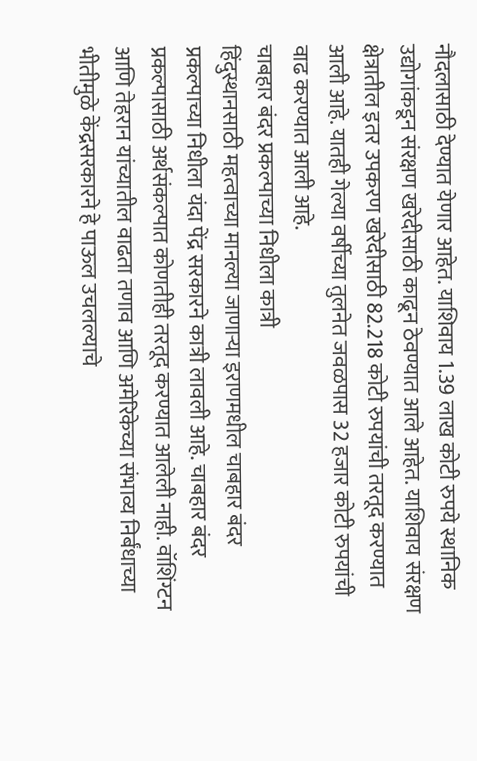नौदलासाठी देण्यात येणार आहेत. याशिवाय 1.39 लाख कोटी रुपये स्थानिक उद्योगांकडून संरक्षण खरेदीसाठी काढून ठेवण्यात आले आहेत. याशिवाय संरक्षण क्षेत्रातील इतर उपकरण खरेदीसाठी 82.218 कोटी रुपयांची तरतूद करण्यात आली आहे. यातही गेल्या वर्षीच्या तुलनेत जवळपास 32 हजार कोटी रुपयांची वाढ करण्यात आली आहे.
चाबहार बंदर प्रकल्पाच्या निधीला कात्री
हिंदुस्थानसाठी महत्वाच्या मानल्या जाणाऱ्या इराणमधील चाबहार बंदर प्रकल्पाच्या निधीला यंदा पेंद्र सरकारने कात्री लावली आहे. चाबहार बंदर प्रकल्पासाठी अर्थसंकल्पात कोणतीही तरतूद करण्यात आलेली नाही. वॉशिंग्टन आणि तेहरान यांच्यातील वाढता तणाव आणि अमेरिकेच्या संभाव्य निर्बंधाच्या भीतीमुळे केंद्रसरकारने हे पाऊल उचलल्याचे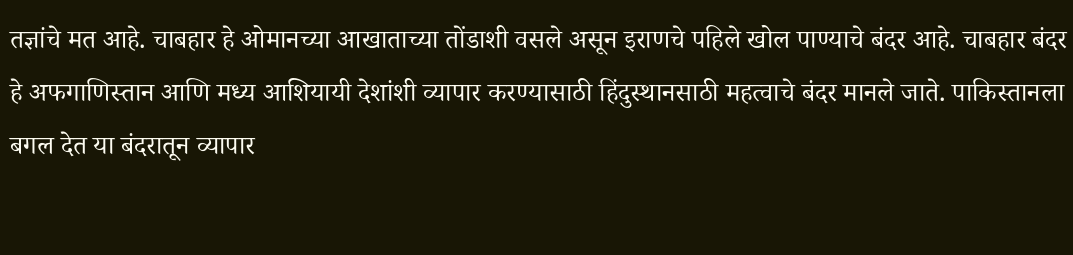तज्ञांचे मत आहे. चाबहार हे ओमानच्या आखाताच्या तोंडाशी वसले असून इराणचे पहिले खोल पाण्याचे बंदर आहे. चाबहार बंदर हे अफगाणिस्तान आणि मध्य आशियायी देशांशी व्यापार करण्यासाठी हिंदुस्थानसाठी महत्वाचे बंदर मानले जाते. पाकिस्तानला बगल देत या बंदरातून व्यापार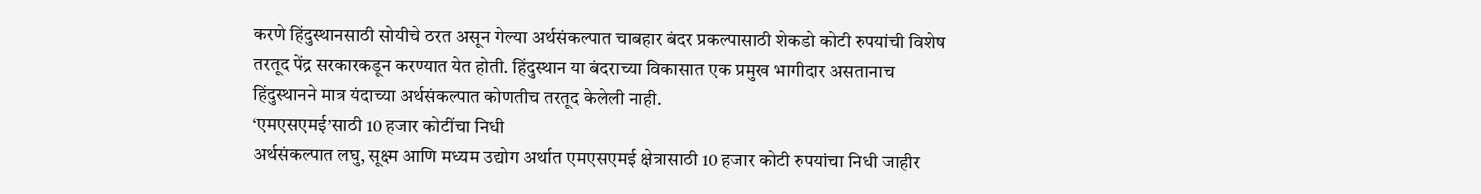करणे हिंदुस्थानसाठी सोयीचे ठरत असून गेल्या अर्थसंकल्पात चाबहार बंदर प्रकल्पासाठी शेकडो कोटी रुपयांची विशेष तरतूद पेंद्र सरकारकडून करण्यात येत होती. हिंदुस्थान या बंदराच्या विकासात एक प्रमुख भागीदार असतानाच हिंदुस्थानने मात्र यंदाच्या अर्थसंकल्पात कोणतीच तरतूद केलेली नाही.
‘एमएसएमई’साठी 10 हजार कोटींचा निधी
अर्थसंकल्पात लघु, सूक्ष्म आणि मध्यम उद्योग अर्थात एमएसएमई क्षेत्रासाठी 10 हजार कोटी रुपयांचा निधी जाहीर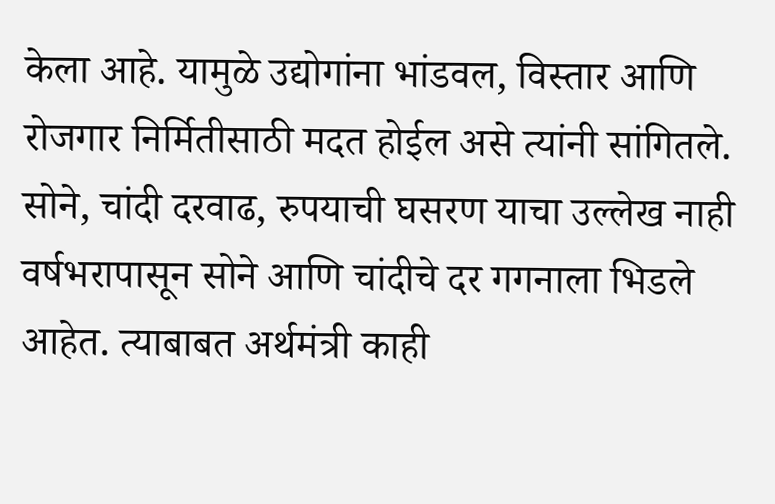केला आहे. यामुळे उद्योगांना भांडवल, विस्तार आणि रोजगार निर्मितीसाठी मदत होईल असे त्यांनी सांगितले.
सोने, चांदी दरवाढ, रुपयाची घसरण याचा उल्लेख नाही
वर्षभरापासून सोने आणि चांदीचे दर गगनाला भिडले आहेत. त्याबाबत अर्थमंत्री काही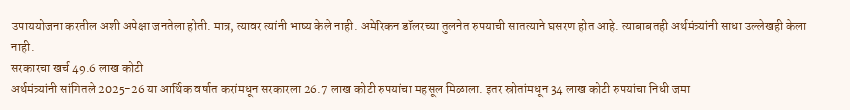उपाययोजना करतील अशी अपेक्षा जनतेला होती. मात्र, त्यावर त्यांनी भाष्य केले नाही. अमेरिकन डॉलरच्या तुलनेत रुपयाची सातत्याने घसरण होत आहे. त्याबाबतही अर्थमंत्र्यांनी साधा उल्लेखही केला नाही.
सरकारचा खर्च 49.6 लाख कोटी
अर्थमंत्र्यांनी सांगितले 2025-26 या आर्थिक वर्षात करांमधून सरकारला 26.7 लाख कोटी रुपयांचा महसूल मिळाला. इतर स्रोतांमधून 34 लाख कोटी रुपयांचा निधी जमा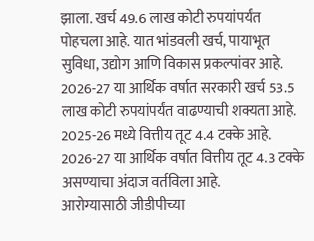झाला. खर्च 49.6 लाख कोटी रुपयांपर्यंत पोहचला आहे. यात भांडवली खर्च, पायाभूत सुविधा, उद्योग आणि विकास प्रकल्पांवर आहे. 2026-27 या आर्थिक वर्षात सरकारी खर्च 53.5 लाख कोटी रुपयांपर्यंत वाढण्याची शक्यता आहे. 2025-26 मध्ये वित्तीय तूट 4.4 टक्के आहे. 2026-27 या आर्थिक वर्षात वित्तीय तूट 4.3 टक्के असण्याचा अंदाज वर्तविला आहे.
आरोग्यासाठी जीडीपीच्या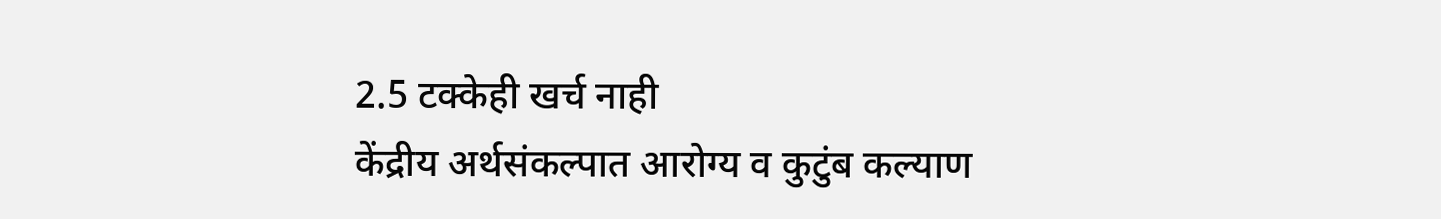2.5 टक्केही खर्च नाही
केंद्रीय अर्थसंकल्पात आरोग्य व कुटुंब कल्याण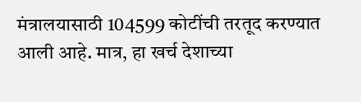मंत्रालयासाठी 104599 कोटींची तरतूद करण्यात आली आहे. मात्र, हा खर्च देशाच्या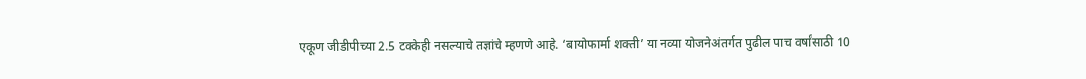एकूण जीडीपीच्या 2.5 टक्केही नसल्याचे तज्ञांचे म्हणणे आहे. ‘बायोफार्मा शक्ती’ या नव्या योजनेअंतर्गत पुढील पाच वर्षांसाठी 10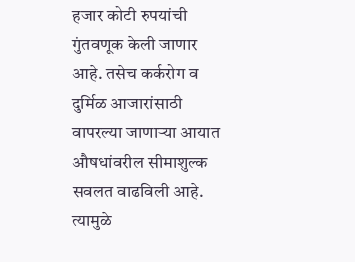हजार कोटी रुपयांची गुंतवणूक केली जाणार आहे. तसेच कर्करोग व दुर्मिळ आजारांसाठी वापरल्या जाणाऱ्या आयात औषधांवरील सीमाशुल्क सवलत वाढविली आहे. त्यामुळे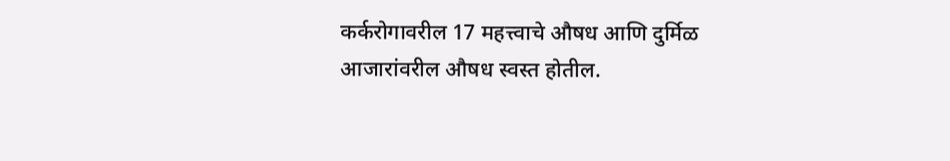कर्करोगावरील 17 महत्त्वाचे औषध आणि दुर्मिळ आजारांवरील औषध स्वस्त होतील.